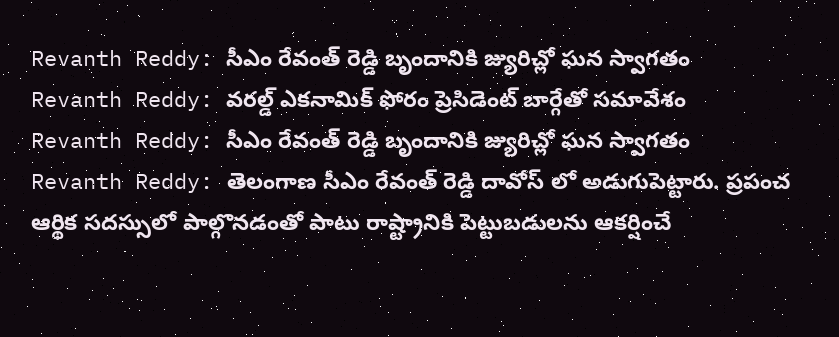Revanth Reddy: సీఎం రేవంత్ రెడ్డి బృందానికి జ్యురిచ్లో ఘన స్వాగతం
Revanth Reddy: వరల్డ్ ఎకనామిక్ ఫోరం ప్రెసిడెంట్ బార్గేతో సమావేశం
Revanth Reddy: సీఎం రేవంత్ రెడ్డి బృందానికి జ్యురిచ్లో ఘన స్వాగతం
Revanth Reddy: తెలంగాణ సీఎం రేవంత్ రెడ్డి దావోస్ లో అడుగుపెట్టారు. ప్రపంచ ఆర్థిక సదస్సులో పాల్గొనడంతో పాటు రాష్ట్రానికి పెట్టుబడులను ఆకర్షించే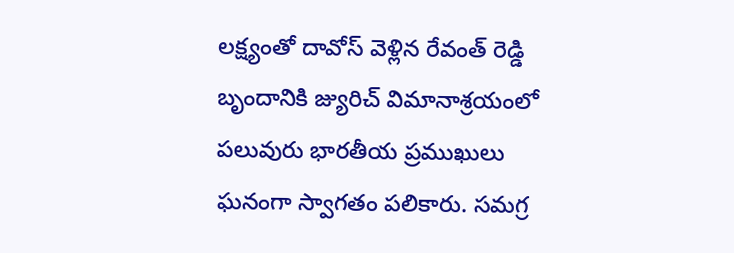లక్ష్యంతో దావోస్ వెళ్లిన రేవంత్ రెడ్డి బృందానికి జ్యురిచ్ విమానాశ్రయంలో పలువురు భారతీయ ప్రముఖులు ఘనంగా స్వాగతం పలికారు. సమగ్ర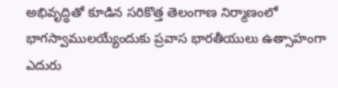అభివృద్ధితో కూడిన సరికొత్త తెలంగాణ నిర్మాణంలో భాగస్వాములయ్యేందుకు ప్రవాస భారతీయులు ఉత్సాహంగా ఎదురు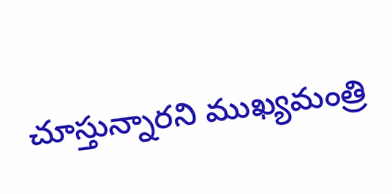చూస్తున్నారని ముఖ్యమంత్రి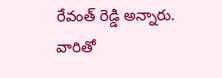రేవంత్ రెడ్డి అన్నారు. వారితో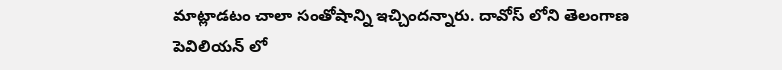మాట్లాడటం చాలా సంతోషాన్ని ఇచ్చిందన్నారు. దావోస్ లోని తెలంగాణ పెవిలియన్ లో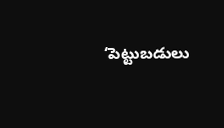‘పెట్టుబడులు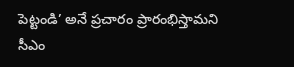పెట్టండి’ అనే ప్రచారం ప్రారంభిస్తామని సీఎం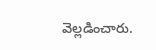వెల్లడించారు.